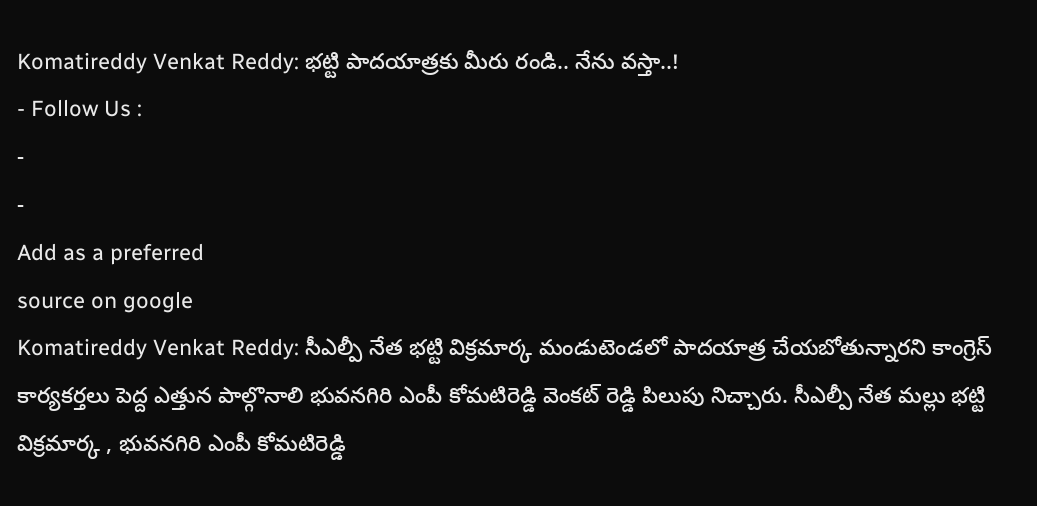Komatireddy Venkat Reddy: భట్టి పాదయాత్రకు మీరు రండి.. నేను వస్తా..!
- Follow Us :
-
-
Add as a preferred
source on google
Komatireddy Venkat Reddy: సీఎల్పీ నేత భట్టి విక్రమార్క మండుటెండలో పాదయాత్ర చేయబోతున్నారని కాంగ్రెస్ కార్యకర్తలు పెద్ద ఎత్తున పాల్గొనాలి భువనగిరి ఎంపీ కోమటిరెడ్డి వెంకట్ రెడ్డి పిలుపు నిచ్చారు. సీఎల్పీ నేత మల్లు భట్టి విక్రమార్క , భువనగిరి ఎంపీ కోమటిరెడ్డి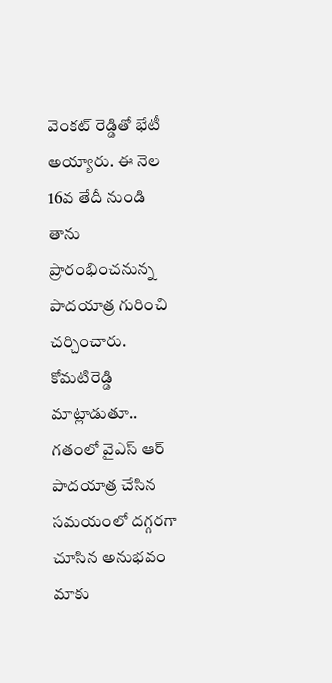వెంకట్ రెడ్డితో భేటీ అయ్యారు. ఈ నెల 16వ తేదీ నుండి తాను ప్రారంభించనున్న పాదయాత్ర గురించి చర్చించారు. కోమటిరెడ్డి మాట్లాడుతూ.. గతంలో వైఎస్ ఆర్ పాదయాత్ర చేసిన సమయంలో దగ్గరగా చూసిన అనుభవం మాకు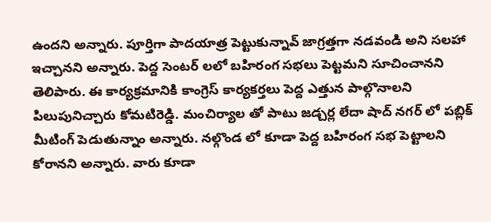ఉందని అన్నారు. పూర్తిగా పాదయాత్ర పెట్టుకున్నావ్ జాగ్రత్తగా నడవండి అని సలహా ఇచ్చానని అన్నారు. పెద్ద సెంటర్ లలో బహిరంగ సభలు పెట్టమని సూచించానని తెలిపారు. ఈ కార్యక్రమానికి కాంగ్రెస్ కార్యకర్తలు పెద్ద ఎత్తున పాల్గొనాలని పిలుపునిచ్చారు కోమటిరెడ్డి. మంచిర్యాల తో పాటు జడ్చర్ల లేదా షాద్ నగర్ లో పబ్లిక్ మీటింగ్ పెడుతున్నాం అన్నారు. నల్గొండ లో కూడా పెద్ద బహిరంగ సభ పెట్టాలని కోరానని అన్నారు. వారు కూడా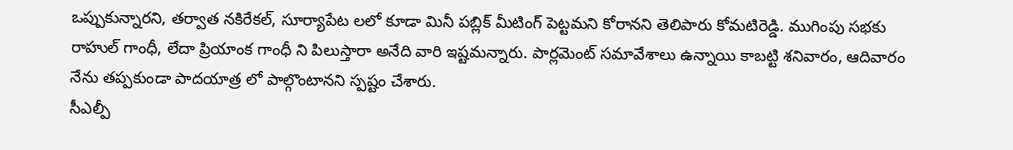ఒప్పుకున్నారని, తర్వాత నకిరేకల్, సూర్యాపేట లలో కూడా మినీ పబ్లిక్ మీటింగ్ పెట్టమని కోరానని తెలిపారు కోమటిరెడ్డి. ముగింపు సభకు రాహుల్ గాంధీ, లేదా ప్రియాంక గాంధీ ని పిలుస్తారా అనేది వారి ఇష్టమన్నారు. పార్లమెంట్ సమావేశాలు ఉన్నాయి కాబట్టి శనివారం, ఆదివారం నేను తప్పకుండా పాదయాత్ర లో పాల్గొంటానని స్పష్టం చేశారు.
సీఎల్పీ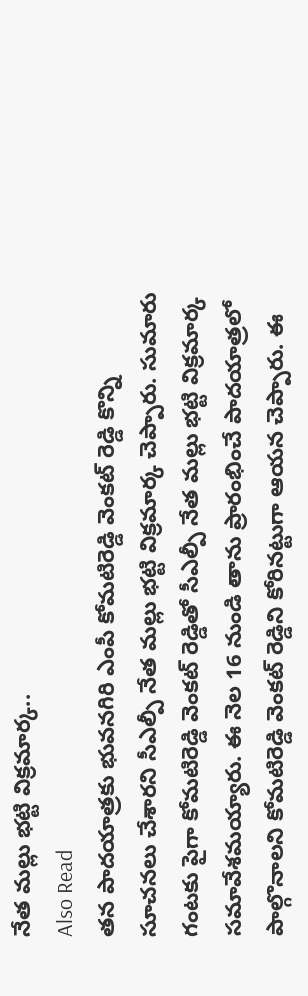నేత మల్లు భట్టి విక్రమార్క..
Also Read
తన పాదయాత్రకు భువనగిరి ఎంపీ కోమటిరెడ్డి వెంకట్ రెడ్డి కొన్ని సూచనలు చేశారని సీఎల్పీ నేత మల్లు భట్టి విక్రమార్క చెప్పారు. సుమారు గంటకు పైగా కోమటిరెడ్డి వెంకట్ రెడ్డితో సీఎల్పీ నేత మల్లు భట్టి విక్రమార్క సమావేశమయ్యారు. ఈ నెల 16 నుండి తాను ప్రారంభించే పాదయాత్రలో పాల్గొనాలని కోమటిరెడ్డి వెంకట్ రెడ్డిని కోరినట్టుగా ఆయన చెప్పారు. ఈ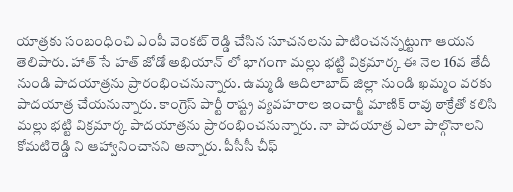యాత్రకు సంబంధించి ఎంపీ వెంకట్ రెడ్డి చేసిన సూచనలను పాటించనన్నట్టుగా ఆయన తెలిపారు. హాత్ సే హత్ జోడో అభియాన్ లో భాగంగా మల్లు భట్టి విక్రమార్క ఈ నెల 16వ తేదీ నుండి పాదయాత్రను ప్రారంభించనున్నారు. ఉమ్మడి ఆదిలాబాద్ జిల్లా నుండి ఖమ్మం వరకు పాదయాత్ర చేయనున్నారు. కాంగ్రెస్ పార్టీ రాష్ట్ర వ్యవహరాల ఇంచార్జీ మాణిక్ రావు ఠాక్రేతో కలిసి మల్లు భట్టి విక్రమార్క పాదయాత్రను ప్రారంభించనున్నారు. నా పాదయాత్ర ఎలా పాల్గొనాలని కోమటిరెడ్డి ని ఆహ్వానించానని అన్నారు. పీసీసీ చీఫ్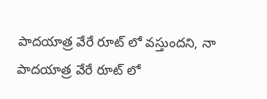పాదయాత్ర వేరే రూట్ లో వస్తుందని, నా పాదయాత్ర వేరే రూట్ లో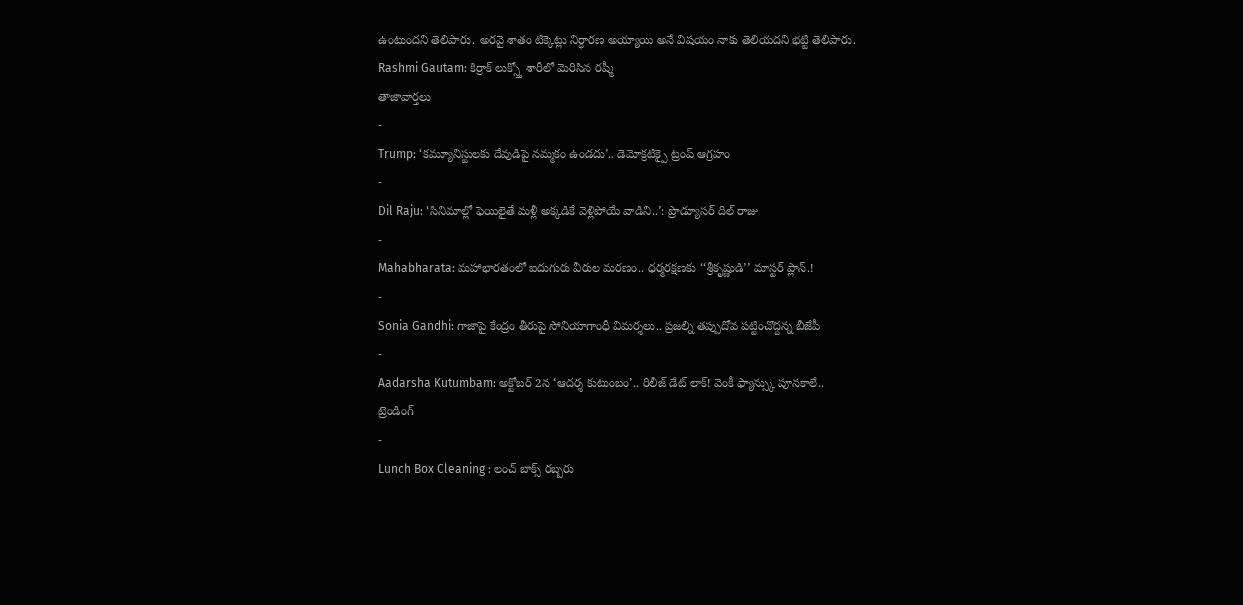ఉంటుందని తెలిపారు. అరవై శాతం టిక్కెట్లు నిర్ధారణ అయ్యాయి అనే విషయం నాకు తెలియదని భట్టి తెలిపారు.
Rashmi Gautam: కిర్రాక్ లుక్స్తో శారీలో మెరిసిన రష్మీ
తాజావార్తలు
-
Trump: ‘కమ్యూనిస్టులకు దేవుడిపై నమ్మకం ఉండదు’.. డెమోక్రటిక్పై ట్రంప్ ఆగ్రహం
-
Dil Raju: ‘సినిమాల్లో ఫెయిలైతే మళ్లీ అక్కడికే వెళ్లిపోయే వాడిని..’: ప్రొడ్యూసర్ దిల్ రాజు
-
Mahabharata: మహాభారతంలో ఐదుగురు వీరుల మరణం.. ధర్మరక్షణకు ‘‘శ్రీకృష్ణుడి’’ మాస్టర్ ప్లాన్.!
-
Sonia Gandhi: గాజాపై కేంద్రం తీరుపై సోనియాగాంధీ విమర్శలు.. ప్రజల్ని తప్పుదోవ పట్టించొద్దన్న బీజేపీ
-
Aadarsha Kutumbam: అక్టోబర్ 2న ‘ఆదర్శ కుటుంబం’.. రిలీజ్ డేట్ లాక్! వెంకీ ఫ్యాన్స్కు పూనకాలే..
ట్రెండింగ్
-
Lunch Box Cleaning : లంచ్ బాక్స్ రబ్బరు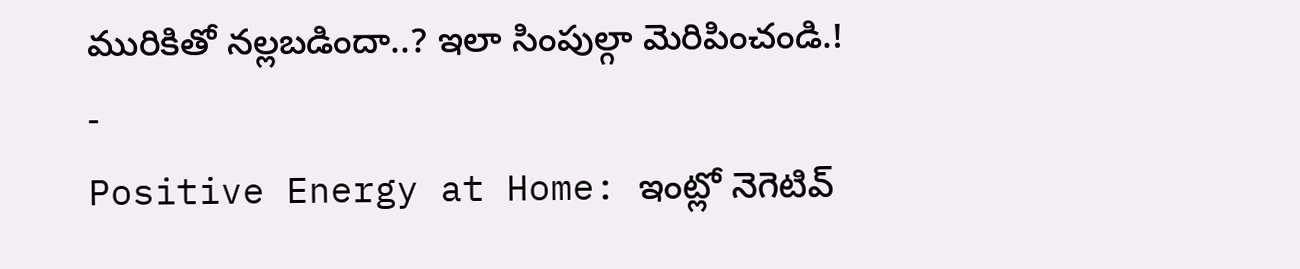మురికితో నల్లబడిందా..? ఇలా సింపుల్గా మెరిపించండి.!
-
Positive Energy at Home: ఇంట్లో నెగెటివ్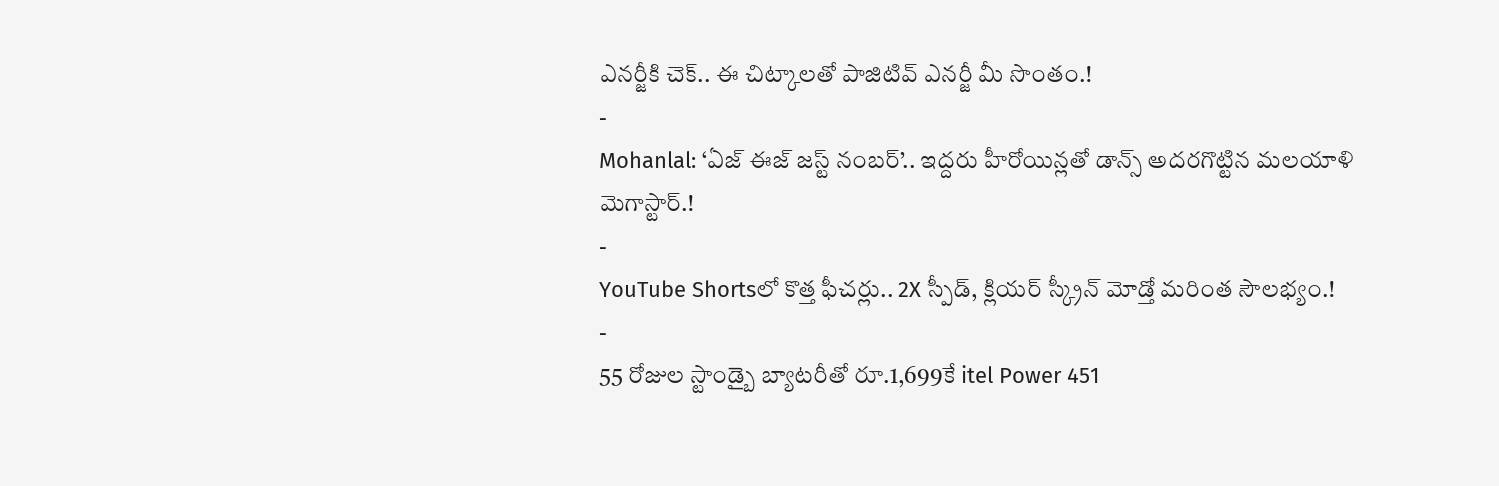ఎనర్జీకి చెక్.. ఈ చిట్కాలతో పాజిటివ్ ఎనర్జీ మీ సొంతం.!
-
Mohanlal: ‘ఏజ్ ఈజ్ జస్ట్ నంబర్’.. ఇద్దరు హీరోయిన్లతో డాన్స్ అదరగొట్టిన మలయాళి మెగాస్టార్.!
-
YouTube Shortsలో కొత్త ఫీచర్లు.. 2X స్పీడ్, క్లియర్ స్క్రీన్ మోడ్తో మరింత సౌలభ్యం.!
-
55 రోజుల స్టాండ్బై బ్యాటరీతో రూ.1,699కే itel Power 451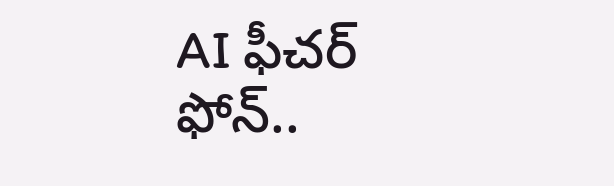AI ఫీచర్ ఫోన్..